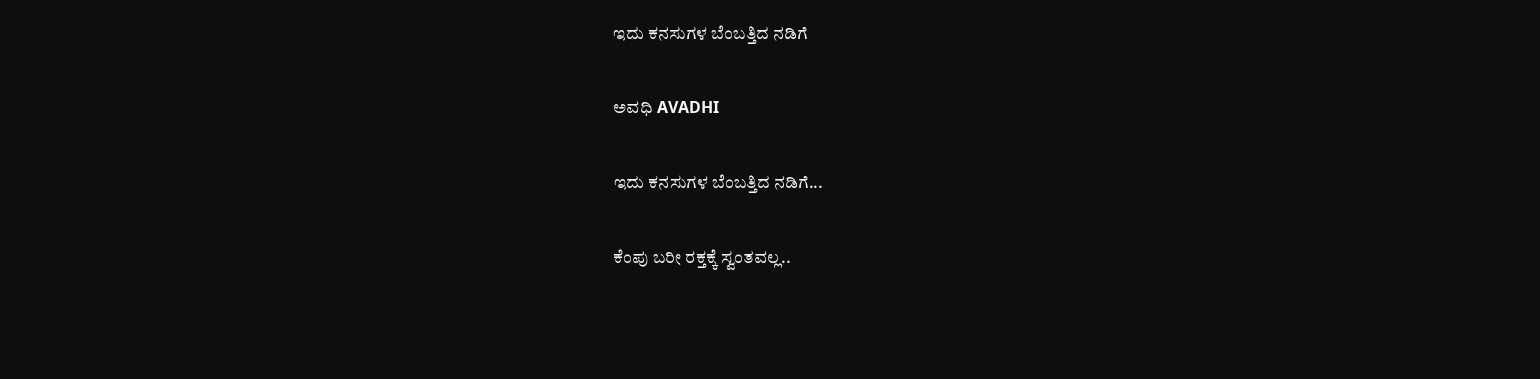ಇದು ಕನಸುಗಳ ಬೆಂಬತ್ತಿದ ನಡಿಗೆ‍

ಅವಧಿ AVADHI

ಇದು ಕನಸುಗಳ ಬೆಂಬತ್ತಿದ ನಡಿಗೆ...

ಕೆಂಪು ಬರೀ ರಕ್ತಕ್ಕೆ ಸ್ವಂತವಲ್ಲ..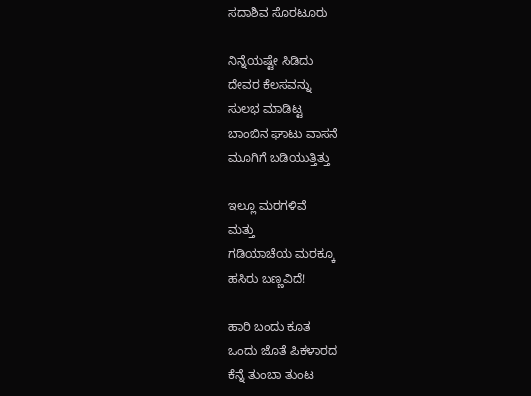ಸದಾಶಿವ ಸೊರಟೂರು

ನಿನ್ನೆಯಷ್ಟೇ ಸಿಡಿದು
ದೇವರ ಕೆಲಸವನ್ನು
ಸುಲಭ ಮಾಡಿಟ್ಟ
ಬಾಂಬಿನ ಘಾಟು ವಾಸನೆ
ಮೂಗಿಗೆ ಬಡಿಯುತ್ತಿತ್ತು

ಇಲ್ಲೂ ಮರಗಳಿವೆ
ಮತ್ತು
ಗಡಿಯಾಚೆಯ ಮರಕ್ಕೂ
ಹಸಿರು ಬಣ್ಣವಿದೆ!

ಹಾರಿ ಬಂದು ಕೂತ
ಒಂದು ಜೊತೆ ಪಿಕಳಾರದ
ಕೆನ್ನೆ ತುಂಬಾ ತುಂಟ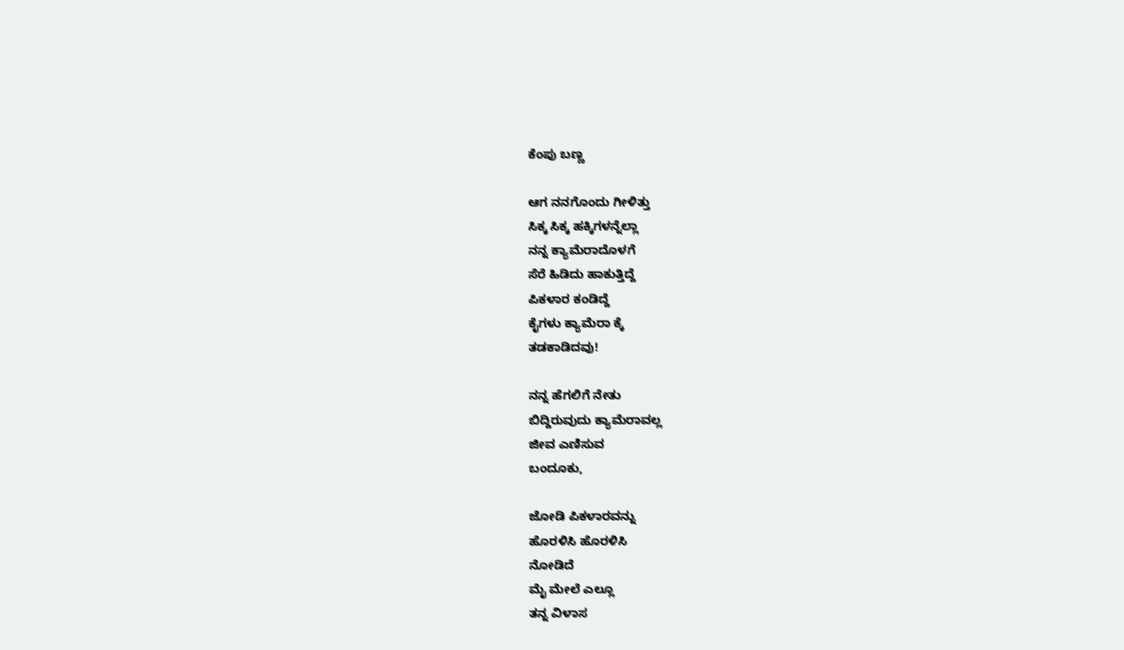ಕೆಂಪು ಬಣ್ಣ

ಆಗ ನನಗೊಂದು ಗೀಳಿತ್ತು
ಸಿಕ್ಕ ಸಿಕ್ಕ ಹಕ್ಕಿಗಳನ್ನೆಲ್ಲಾ
ನನ್ನ ಕ್ಯಾಮೆರಾದೊಳಗೆ
ಸೆರೆ ಹಿಡಿದು ಹಾಕುತ್ತಿದ್ದೆ
ಪಿಕಳಾರ ಕಂಡಿದ್ದೆ
ಕೈಗಳು ಕ್ಯಾಮೆರಾ ಕ್ಕೆ
ತಡಕಾಡಿದವು!

ನನ್ನ ಹೆಗಲಿಗೆ ನೇತು
ಬಿದ್ದಿರುವುದು ಕ್ಯಾಮೆರಾವಲ್ಲ
ಜೀವ ಎಣಿಸುವ
ಬಂದೂಕು,

ಜೋಡಿ ಪಿಕಳಾರವನ್ನು
ಹೊರಳಿಸಿ ಹೊರಳಿಸಿ
ನೋಡಿದೆ
ಮೈ ಮೇಲೆ ಎಲ್ಲೂ
ತನ್ನ ವಿಳಾಸ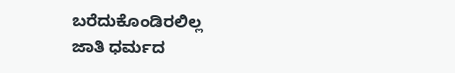ಬರೆದುಕೊಂಡಿರಲಿಲ್ಲ
ಜಾತಿ ಧರ್ಮದ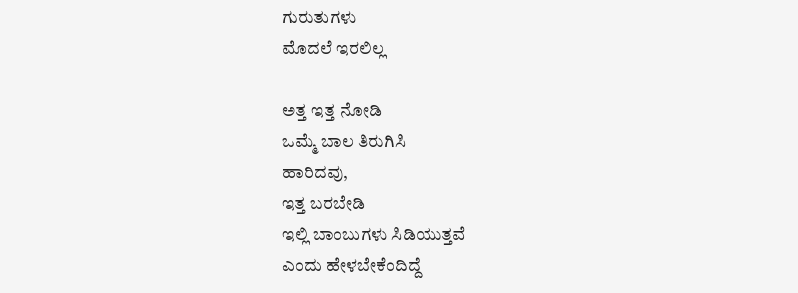ಗುರುತುಗಳು
ಮೊದಲೆ ಇರಲಿಲ್ಲ

ಅತ್ತ ಇತ್ತ ನೋಡಿ
ಒಮ್ಮೆ ಬಾಲ ತಿರುಗಿಸಿ
ಹಾರಿದವು,
ಇತ್ತ ಬರಬೇಡಿ
ಇಲ್ಲಿ ಬಾಂಬುಗಳು ಸಿಡಿಯುತ್ತವೆ
ಎಂದು ಹೇಳಬೇಕೆಂದಿದ್ದೆ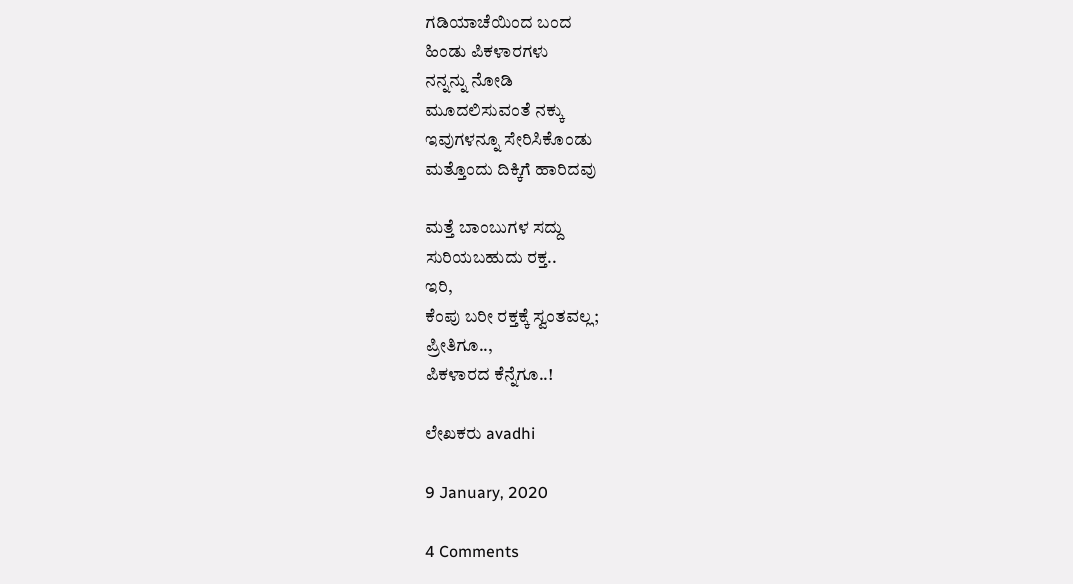ಗಡಿಯಾಚೆಯಿಂದ ಬಂದ
ಹಿಂಡು ಪಿಕಳಾರಗಳು
ನನ್ನನ್ನು ನೋಡಿ
ಮೂದಲಿಸುವಂತೆ ನಕ್ಕು
ಇವುಗಳನ್ನೂ ಸೇರಿಸಿಕೊಂಡು
ಮತ್ತೊಂದು ದಿಕ್ಕಿಗೆ ಹಾರಿದವು

ಮತ್ತೆ ಬಾಂಬುಗಳ ಸದ್ದು
ಸುರಿಯಬಹುದು ರಕ್ತ..
ಇರಿ,
ಕೆಂಪು ಬರೀ ರಕ್ತಕ್ಕೆ ಸ್ವಂತವಲ್ಲ;
ಪ್ರೀತಿಗೂ..,
ಪಿಕಳಾರದ ಕೆನ್ನೆಗೂ..!

ಲೇಖಕರು avadhi

9 January, 2020

4 Comments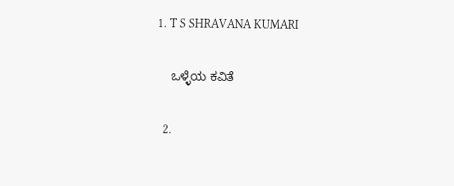1. T S SHRAVANA KUMARI

    ಒಳ್ಳೆಯ ಕವಿತೆ

  2.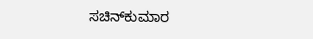ಸಚಿನ್‌ಕುಮಾರ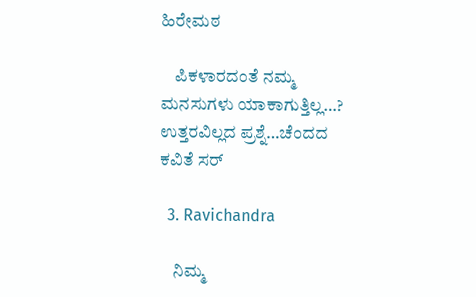ಹಿರೇಮಠ

    ಪಿಕಳಾರದಂತೆ ನಮ್ಮ ಮನಸುಗಳು ಯಾಕಾಗುತ್ತಿಲ್ಲ…? ಉತ್ತರವಿಲ್ಲದ ಪ್ರಶ್ನೆ…ಚೆಂದದ ಕವಿತೆ ಸರ್

  3. Ravichandra

    ನಿಮ್ಮ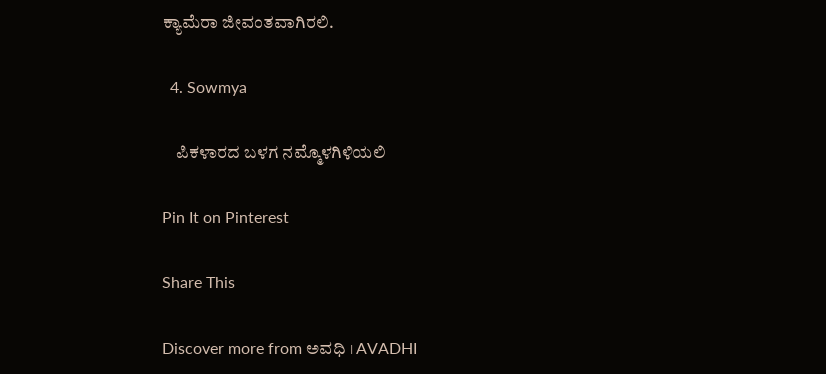ಕ್ಯಾಮೆರಾ ಜೀವಂತವಾಗಿರಲಿ.

  4. Sowmya

    ಪಿಕಳಾರದ ಬಳಗ ನಮ್ಮೊಳಗಿಳಿಯಲಿ

Pin It on Pinterest

Share This

Discover more from ಅವಧಿ । AVADHI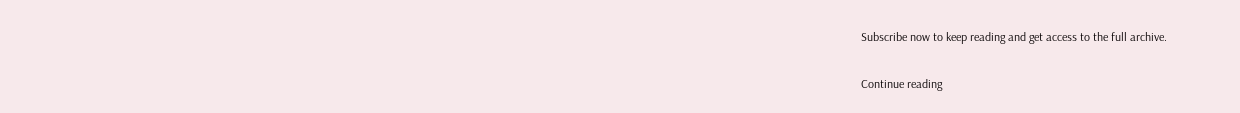Subscribe now to keep reading and get access to the full archive.

Continue reading